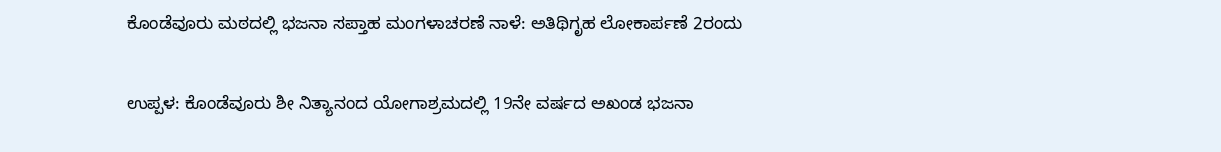ಕೊಂಡೆವೂರು ಮಠದಲ್ಲಿ ಭಜನಾ ಸಪ್ತಾಹ ಮಂಗಳಾಚರಣೆ ನಾಳೆ: ಅತಿಥಿಗೃಹ ಲೋಕಾರ್ಪಣೆ 2ರಂದು

ಉಪ್ಪಳ: ಕೊಂಡೆವೂರು ಶೀ ನಿತ್ಯಾನಂದ ಯೋಗಾಶ್ರಮದಲ್ಲಿ 19ನೇ ವರ್ಷದ ಅಖಂಡ ಭಜನಾ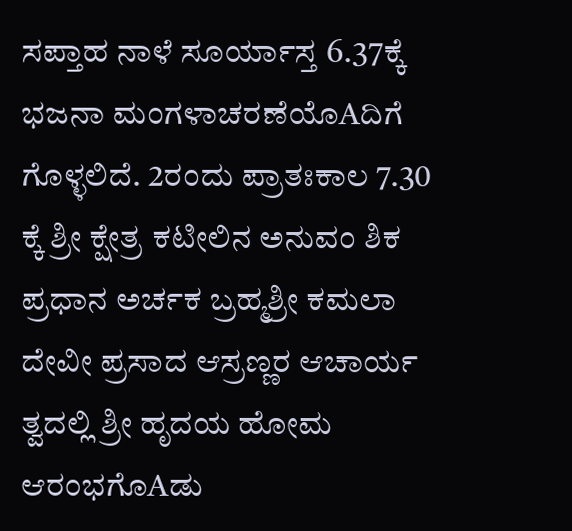ಸಪ್ತಾಹ ನಾಳೆ ಸೂರ್ಯಾಸ್ತ 6.37ಕ್ಕೆ ಭಜನಾ ಮಂಗಳಾಚರಣೆಯೊAದಿಗೆ ಗೊಳ್ಳಲಿದೆ. 2ರಂದು ಪ್ರಾತಃಕಾಲ 7.30 ಕ್ಕೆ ಶ್ರೀ ಕ್ಷೇತ್ರ ಕಟೀಲಿನ ಅನುವಂ ಶಿಕ ಪ್ರಧಾನ ಅರ್ಚಕ ಬ್ರಹ್ಮಶ್ರೀ ಕಮಲಾ ದೇವೀ ಪ್ರಸಾದ ಆಸ್ರಣ್ಣರ ಆಚಾರ್ಯ ತ್ವದಲ್ಲಿ ಶ್ರೀ ಹೃದಯ ಹೋಮ ಆರಂಭಗೊAಡು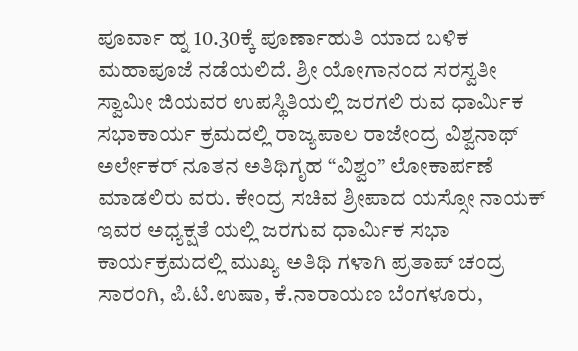ಪೂರ್ವಾ ಹ್ನ 10.30ಕ್ಕೆ ಪೂರ್ಣಾಹುತಿ ಯಾದ ಬಳಿಕ ಮಹಾಪೂಜೆ ನಡೆಯಲಿದೆ. ಶ್ರೀ ಯೋಗಾನಂದ ಸರಸ್ವತೀ ಸ್ವಾಮೀ ಜಿಯವರ ಉಪಸ್ಥಿತಿಯಲ್ಲಿ ಜರಗಲಿ ರುವ ಧಾರ್ಮಿಕ ಸಭಾಕಾರ್ಯ ಕ್ರಮದಲ್ಲಿ ರಾಜ್ಯಪಾಲ ರಾಜೇಂದ್ರ ವಿಶ್ವನಾಥ್ ಅರ್ಲೇಕರ್ ನೂತನ ಅತಿಥಿಗೃಹ “ವಿಶ್ವಂ” ಲೋಕಾರ್ಪಣೆ ಮಾಡಲಿರು ವರು. ಕೇಂದ್ರ ಸಚಿವ ಶ್ರೀಪಾದ ಯಸ್ಸೋ ನಾಯಕ್ ಇವರ ಅಧ್ಯಕ್ಷತೆ ಯಲ್ಲಿ ಜರಗುವ ಧಾರ್ಮಿಕ ಸಭಾ ಕಾರ್ಯಕ್ರಮದಲ್ಲಿ ಮುಖ್ಯ ಅತಿಥಿ ಗಳಾಗಿ ಪ್ರತಾಪ್ ಚಂದ್ರ ಸಾರಂಗಿ, ಪಿ.ಟಿ.ಉಷಾ, ಕೆ.ನಾರಾಯಣ ಬೆಂಗಳೂರು,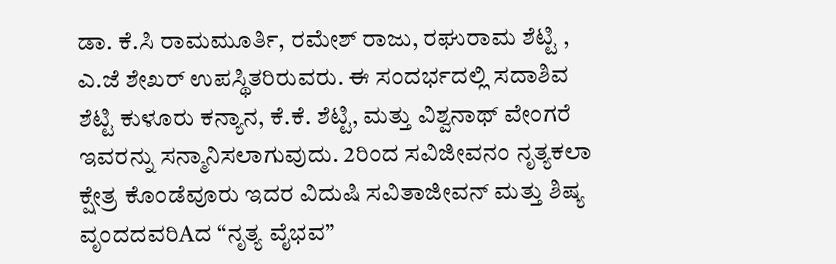ಡಾ. ಕೆ.ಸಿ ರಾಮಮೂರ್ತಿ, ರಮೇಶ್ ರಾಜು, ರಘುರಾಮ ಶೆಟ್ಟಿ , ಎ.ಜೆ ಶೇಖರ್ ಉಪಸ್ಥಿತರಿರುವರು. ಈ ಸಂದರ್ಭದಲ್ಲಿ ಸದಾಶಿವ ಶೆಟ್ಟಿ ಕುಳೂರು ಕನ್ಯಾನ, ಕೆ.ಕೆ. ಶೆಟ್ಟಿ, ಮತ್ತು ವಿಶ್ವನಾಥ್ ವೇಂಗರೆ ಇವರನ್ನು ಸನ್ಮಾನಿಸಲಾಗುವುದು. 2ರಿಂದ ಸವಿಜೀವನಂ ನೃತ್ಯಕಲಾ ಕ್ಷೇತ್ರ ಕೊಂಡೆವೂರು ಇದರ ವಿದುಷಿ ಸವಿತಾಜೀವನ್ ಮತ್ತು ಶಿಷ್ಯ ವೃಂದದವರಿAದ “ನೃತ್ಯ ವೈಭವ”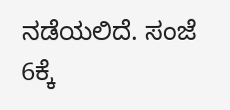ನಡೆಯಲಿದೆ. ಸಂಜೆ 6ಕ್ಕೆ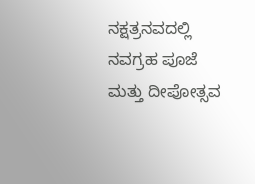ನಕ್ಷತ್ರನವದಲ್ಲಿ ನವಗ್ರಹ ಪೂಜೆ ಮತ್ತು ದೀಪೋತ್ಸವ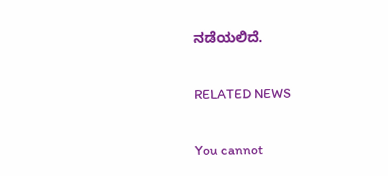ನಡೆಯಲಿದೆ.

RELATED NEWS

You cannot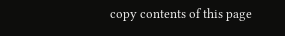copy contents of this page